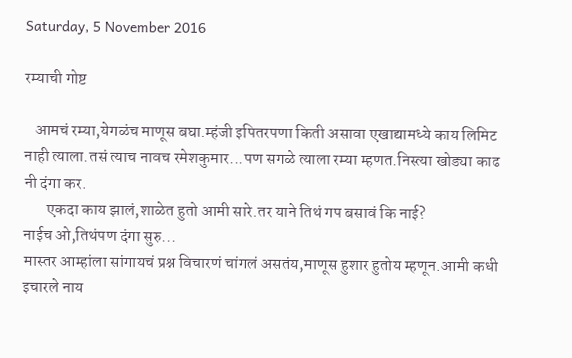Saturday, 5 November 2016

रम्याची गोष्ट

   आमचं रम्या,येगळंच माणूस बघा.म्हंजी इपितरपणा किती असावा एखाद्यामध्ये काय लिमिट नाही त्याला.तसं त्याच नावच रमेशकुमार...पण सगळे त्याला रम्या म्हणत.निस्त्या खोड्या काढ नी दंगा कर.
       एकदा काय झालं,शाळेत हुतो आमी सारे.तर याने तिथं गप बसावं कि नाई?
नाईच ओ,तिथंपण दंगा सुरु...
मास्तर आम्हांला सांगायचं प्रश्न विचारणं चांगलं असतंय,माणूस हुशार हुतोय म्हणून.आमी कधी इचारले नाय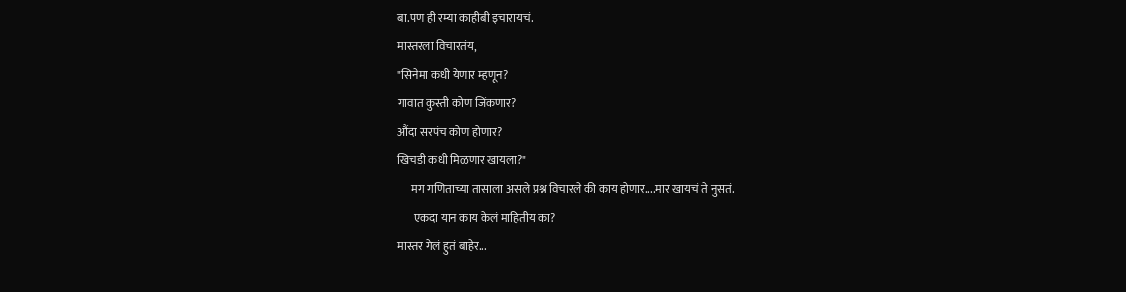बा.पण ही रम्या काहीबी इचारायचं.
मास्तरला विचारतंय,
"सिनेमा कधी येणार म्हणून?
गावात कुस्ती कोण जिंकणार?
औंदा सरपंच कोण होणार?
खिचडी कधी मिळणार खायला?"
      मग गणिताच्या तासाला असले प्रश्न विचारले की काय होणार....मार खायचं ते नुसतं.
       एकदा यान काय केलं माहितीय का?
मास्तर गेलं हुतं बाहेर...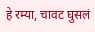हे रम्या, चावट घुसलं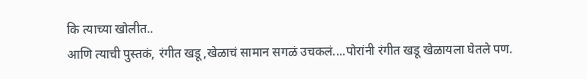कि त्याच्या खोलीत..
आणि त्याची पुस्तकं, रंगीत खडू,खेळाचं सामान सगळं उचकलं....पोरांनी रंगीत खडू खेळायला घेतले पण.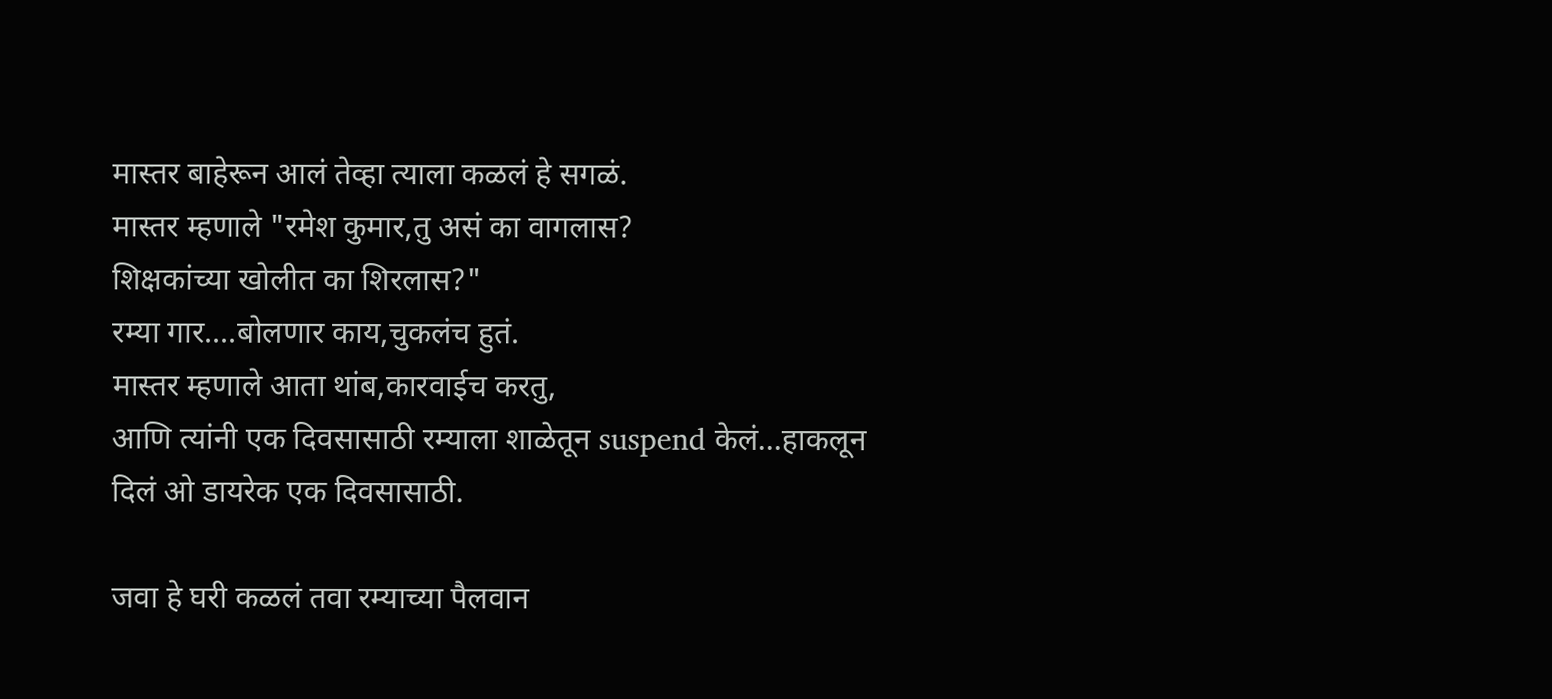मास्तर बाहेरून आलं तेव्हा त्याला कळलं हे सगळं.
मास्तर म्हणाले "रमेश कुमार,तु असं का वागलास?
शिक्षकांच्या खोलीत का शिरलास?"
रम्या गार....बोलणार काय,चुकलंच हुतं.
मास्तर म्हणाले आता थांब,कारवाईच करतु,
आणि त्यांनी एक दिवसासाठी रम्याला शाळेतून suspend केलं...हाकलून दिलं ओ डायरेक एक दिवसासाठी.

जवा हे घरी कळलं तवा रम्याच्या पैलवान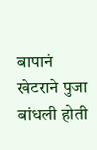बापानं खेटराने पुजा बांधली होती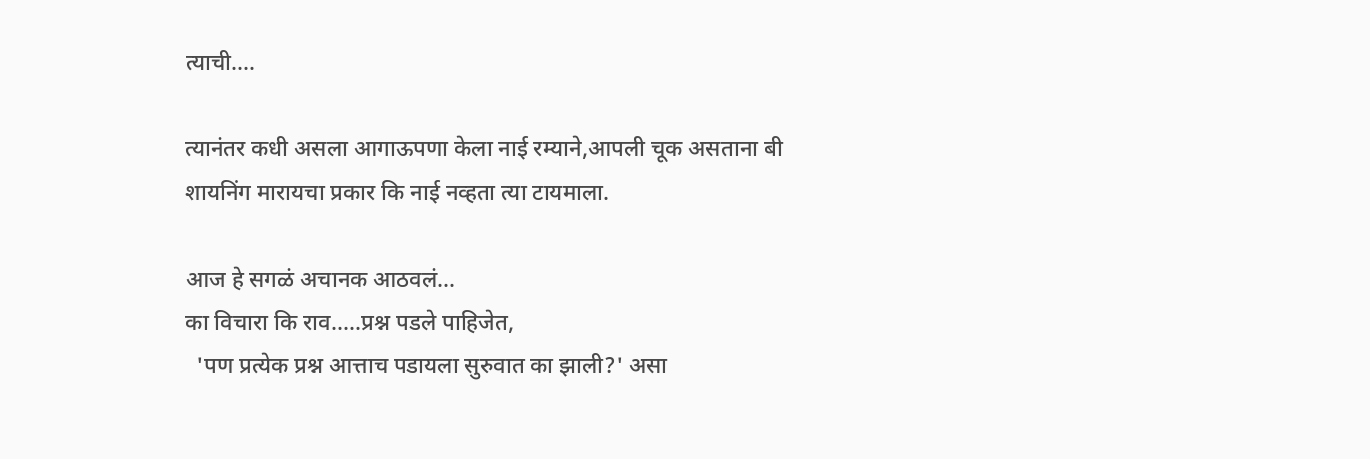त्याची....

त्यानंतर कधी असला आगाऊपणा केला नाई रम्याने,आपली चूक असताना बी शायनिंग मारायचा प्रकार कि नाई नव्हता त्या टायमाला.

आज हे सगळं अचानक आठवलं...
का विचारा कि राव.....प्रश्न पडले पाहिजेत,
  'पण प्रत्येक प्रश्न आत्ताच पडायला सुरुवात का झाली?' असा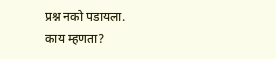प्रश्न नको पडायला.
काय म्हणता?